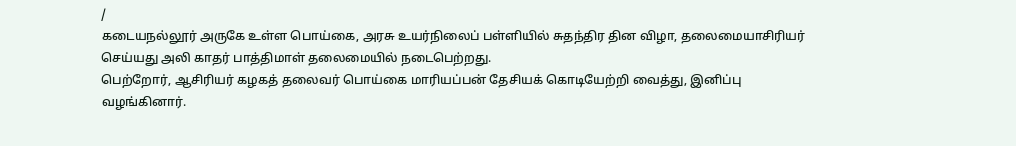/
கடையநல்லூர் அருகே உள்ள பொய்கை, அரசு உயர்நிலைப் பள்ளியில் சுதந்திர தின விழா, தலைமையாசிரியர் செய்யது அலி காதர் பாத்திமாள் தலைமையில் நடைபெற்றது.
பெற்றோர், ஆசிரியர் கழகத் தலைவர் பொய்கை மாரியப்பன் தேசியக் கொடியேற்றி வைத்து, இனிப்பு வழங்கினார்.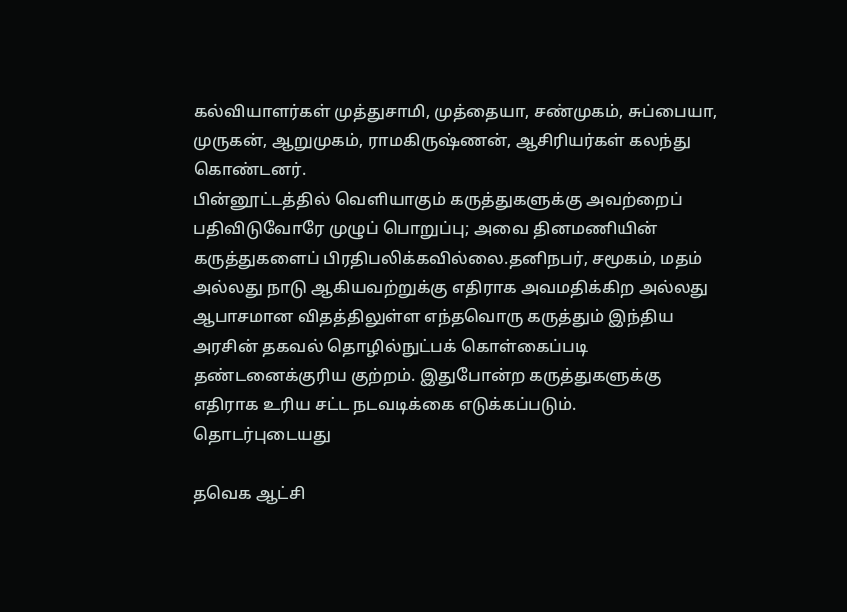கல்வியாளர்கள் முத்துசாமி, முத்தையா, சண்முகம், சுப்பையா, முருகன், ஆறுமுகம், ராமகிருஷ்ணன், ஆசிரியர்கள் கலந்து கொண்டனர்.
பின்னூட்டத்தில் வெளியாகும் கருத்துகளுக்கு அவற்றைப் பதிவிடுவோரே முழுப் பொறுப்பு; அவை தினமணியின் கருத்துகளைப் பிரதிபலிக்கவில்லை.தனிநபர், சமூகம், மதம் அல்லது நாடு ஆகியவற்றுக்கு எதிராக அவமதிக்கிற அல்லது ஆபாசமான விதத்திலுள்ள எந்தவொரு கருத்தும் இந்திய அரசின் தகவல் தொழில்நுட்பக் கொள்கைப்படி தண்டனைக்குரிய குற்றம். இதுபோன்ற கருத்துகளுக்கு எதிராக உரிய சட்ட நடவடிக்கை எடுக்கப்படும்.
தொடர்புடையது

தவெக ஆட்சி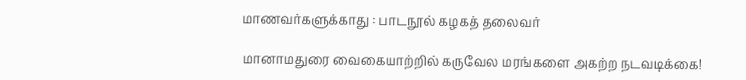மாணவர்களுக்காது : பாடநூல் கழகத் தலைவர்

மானாமதுரை வைகையாற்றில் கருவேல மரங்களை அகற்ற நடவடிக்கை!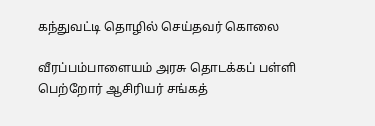கந்துவட்டி தொழில் செய்தவர் கொலை

வீரப்பம்பாளையம் அரசு தொடக்கப் பள்ளி பெற்றோர் ஆசிரியர் சங்கத்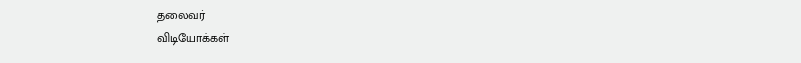தலைவர்
விடியோக்கள்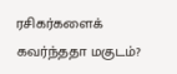ரசிகர்களைக் கவர்ந்ததா மகுடம்?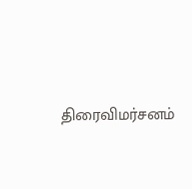திரைவிமர்சனம்